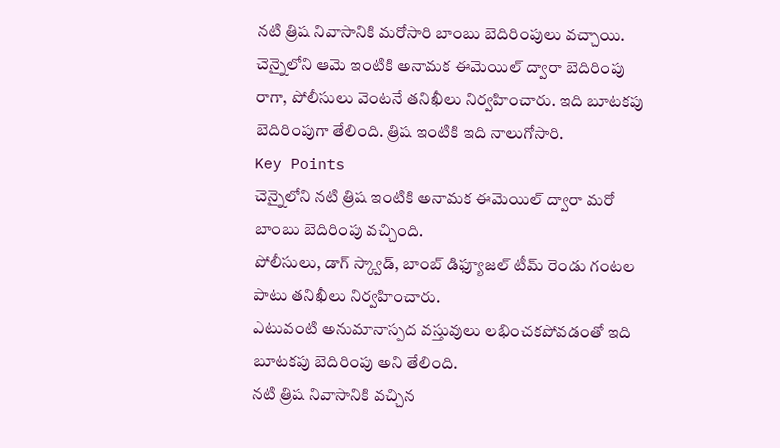నటి త్రిష నివాసానికి మరోసారి బాంబు బెదిరింపులు వచ్చాయి. చెన్నైలోని ఆమె ఇంటికి అనామక ఈమెయిల్ ద్వారా బెదిరింపు రాగా, పోలీసులు వెంటనే తనిఖీలు నిర్వహించారు. ఇది బూటకపు బెదిరింపుగా తేలింది. త్రిష ఇంటికి ఇది నాలుగోసారి.
Key Points
చెన్నైలోని నటి త్రిష ఇంటికి అనామక ఈమెయిల్ ద్వారా మరో బాంబు బెదిరింపు వచ్చింది.
పోలీసులు, డాగ్ స్క్వాడ్, బాంబ్ డిఫ్యూజల్ టీమ్ రెండు గంటల పాటు తనిఖీలు నిర్వహించారు.
ఎటువంటి అనుమానాస్పద వస్తువులు లభించకపోవడంతో ఇది బూటకపు బెదిరింపు అని తేలింది.
నటి త్రిష నివాసానికి వచ్చిన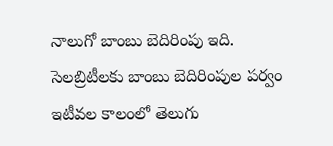నాలుగో బాంబు బెదిరింపు ఇది.
సెలబ్రిటీలకు బాంబు బెదిరింపుల పర్వం
ఇటీవల కాలంలో తెలుగు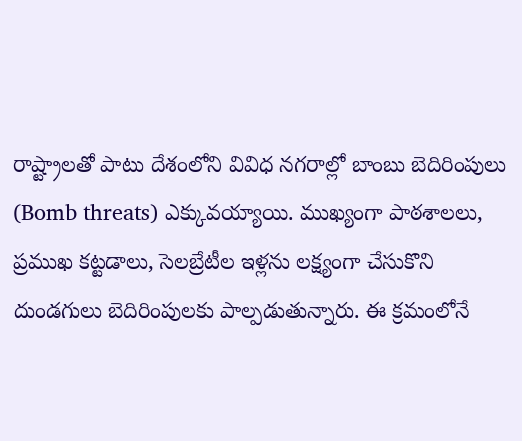రాష్ట్రాలతో పాటు దేశంలోని వివిధ నగరాల్లో బాంబు బెదిరింపులు (Bomb threats) ఎక్కువయ్యాయి. ముఖ్యంగా పాఠశాలలు, ప్రముఖ కట్టడాలు, సెలబ్రేటీల ఇళ్లను లక్ష్యంగా చేసుకొని దుండగులు బెదిరింపులకు పాల్పడుతున్నారు. ఈ క్రమంలోనే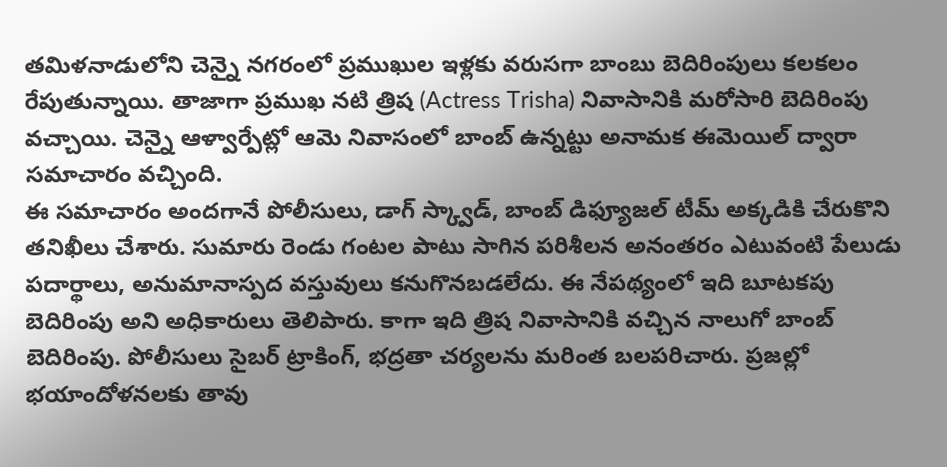తమిళనాడులోని చెన్నై నగరంలో ప్రముఖుల ఇళ్లకు వరుసగా బాంబు బెదిరింపులు కలకలం రేపుతున్నాయి. తాజాగా ప్రముఖ నటి త్రిష (Actress Trisha) నివాసానికి మరోసారి బెదిరింపు వచ్చాయి. చెన్నై ఆళ్వార్పేట్లో ఆమె నివాసంలో బాంబ్ ఉన్నట్టు అనామక ఈమెయిల్ ద్వారా సమాచారం వచ్చింది.
ఈ సమాచారం అందగానే పోలీసులు, డాగ్ స్క్వాడ్, బాంబ్ డిఫ్యూజల్ టీమ్ అక్కడికి చేరుకొని తనిఖీలు చేశారు. సుమారు రెండు గంటల పాటు సాగిన పరిశీలన అనంతరం ఎటువంటి పేలుడు పదార్థాలు, అనుమానాస్పద వస్తువులు కనుగొనబడలేదు. ఈ నేపథ్యంలో ఇది బూటకపు బెదిరింపు అని అధికారులు తెలిపారు. కాగా ఇది త్రిష నివాసానికి వచ్చిన నాలుగో బాంబ్ బెదిరింపు. పోలీసులు సైబర్ ట్రాకింగ్, భద్రతా చర్యలను మరింత బలపరిచారు. ప్రజల్లో భయాందోళనలకు తావు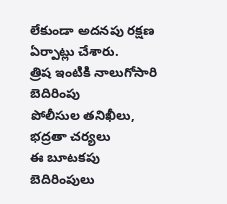లేకుండా అదనపు రక్షణ ఏర్పాట్లు చేశారు.
త్రిష ఇంటికి నాలుగోసారి బెదిరింపు
పోలీసుల తనిఖీలు, భద్రతా చర్యలు
ఈ బూటకపు బెదిరింపులు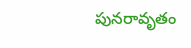పునరావృతం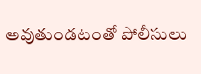అవుతుండటంతో పోలీసులు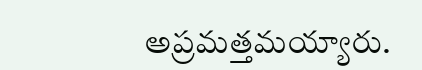అప్రమత్తమయ్యారు.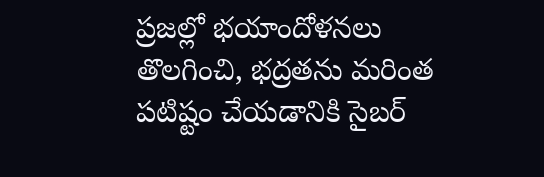ప్రజల్లో భయాందోళనలు తొలగించి, భద్రతను మరింత పటిష్టం చేయడానికి సైబర్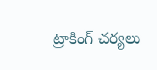ట్రాకింగ్ చర్యలు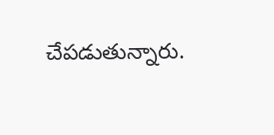చేపడుతున్నారు.